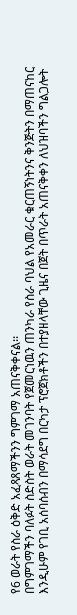የ6 ወራት የስራ ዕቅድ አፈጻጸማችንን ግምገማ አጠናቅቀናል፡፡
በግምገማችን ባለፉት ስድስት ወራት መገንባት የጀመርነዉን ጠንካራ የስራ ባህል የአመራር ቁርጠኝነትንና ቅንጅትን በማጠናከር እንዲሁም የገቢ አሰባሰብን በማሳደግ በርካታ ፕሮጀክቶችን በተያዘላቸው ጊዜና በጀት በጥራት አጠናቅቀን ለህዝባችን ግልጋሎት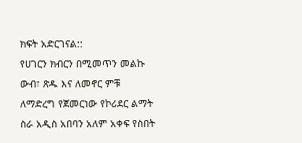ክፍት አድርገናል::
የሀገርን ክብርን በሚመጥን መልኩ ውብ፣ ጽዱ እና ለመኖር ምቹ ለማድረግ የጀመርነው የኮሪደር ልማት ስራ አዲስ አበባን አለም አቀፍ የስበት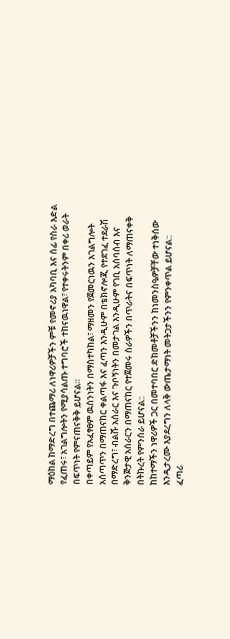ማዕከል ከማድረግ በተጨማሪ ለነዋሪዎቻችን ምቹ የመኖሪያ አካባቢ እና ሰፊ የስራ እድል የፈጠሩ፣ አገልግሎትን የሚያሳልጡ ተግባሮች ተከናዉነዋል፣ የተቀሩትንም በቀሪ ወራት በፍጥነት የምናጠናቅቅ ይሆናል።
በቀጣይም የአፈፃፀም ዉስንነትን በማስተካከል፣ ማዘመን የጀመርነዉን አገልግሎት አሰጣጥን በማጠናከር ቀልጣፋ እና ፈጣን እንዲሁም በቴክኖሎጂ የተደገፈ ተደራሽ በማድረግ፣ ብልሹ አሰራር እና ጉቦኝነትን በመታገል እንዲሁም የገቢ አሰባሰብ እና ቅንጅታዊ አሰራርን በማጠናከር የተጀመሩ ስራዎችን በጥራትና በፍጥነት ለማጠናቀቅ በትኩረት የምንሰራ ይሆናል::
ከከተማችን ነዋሪዎች ጋር በመተባበር ድክመቶቻችንን ከነመንስዔዎቻቸው ተነቅሰው እንዲታረሙ እያደረግን ለላቅ ውጤታማነት መትጋታችንን የምንቀጥል ይሆናል::
ፈጣሪ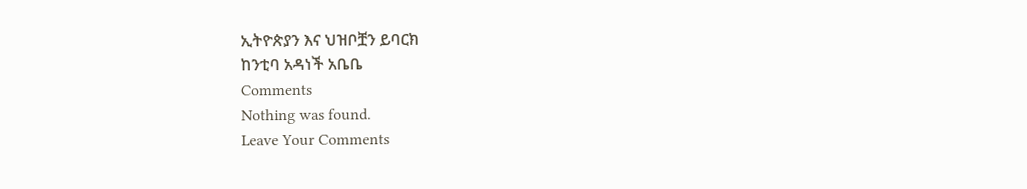ኢትዮጵያን እና ህዝቦቿን ይባርክ
ከንቲባ አዳነች አቤቤ
Comments
Nothing was found.
Leave Your Comments